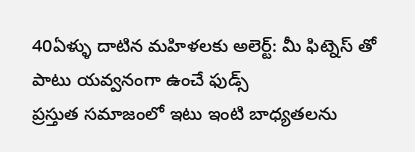40ఏళ్ళు దాటిన మహిళలకు అలెర్ట్: మీ ఫిట్నెస్ తో పాటు యవ్వనంగా ఉంచే ఫుడ్స్
ప్రస్తుత సమాజంలో ఇటు ఇంటి బాధ్యతలను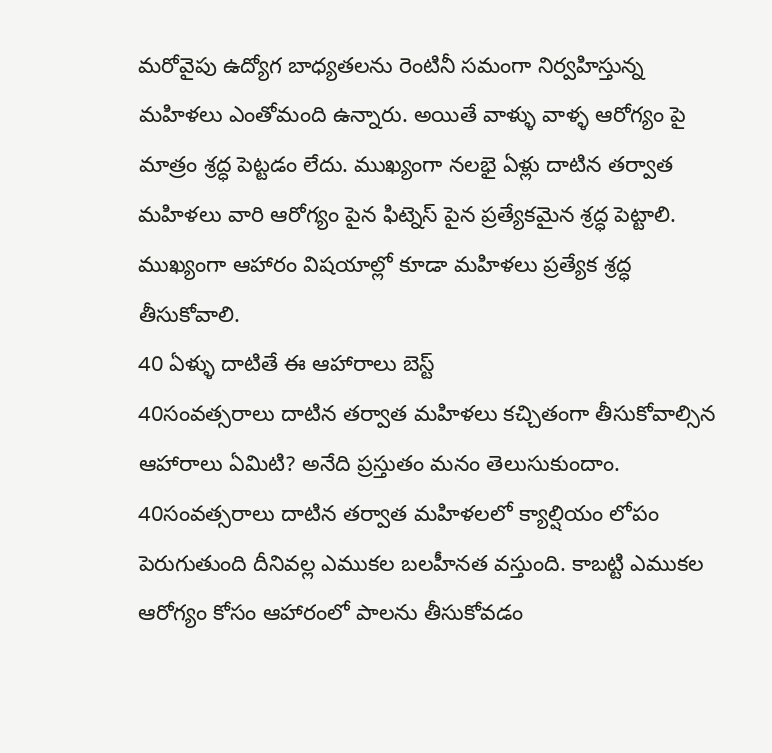మరోవైపు ఉద్యోగ బాధ్యతలను రెంటినీ సమంగా నిర్వహిస్తున్న మహిళలు ఎంతోమంది ఉన్నారు. అయితే వాళ్ళు వాళ్ళ ఆరోగ్యం పై మాత్రం శ్రద్ధ పెట్టడం లేదు. ముఖ్యంగా నలభై ఏళ్లు దాటిన తర్వాత మహిళలు వారి ఆరోగ్యం పైన ఫిట్నెస్ పైన ప్రత్యేకమైన శ్రద్ధ పెట్టాలి. ముఖ్యంగా ఆహారం విషయాల్లో కూడా మహిళలు ప్రత్యేక శ్రద్ధ తీసుకోవాలి.
40 ఏళ్ళు దాటితే ఈ ఆహారాలు బెస్ట్
40సంవత్సరాలు దాటిన తర్వాత మహిళలు కచ్చితంగా తీసుకోవాల్సిన ఆహారాలు ఏమిటి? అనేది ప్రస్తుతం మనం తెలుసుకుందాం. 40సంవత్సరాలు దాటిన తర్వాత మహిళలలో క్యాల్షియం లోపం పెరుగుతుంది దీనివల్ల ఎముకల బలహీనత వస్తుంది. కాబట్టి ఎముకల ఆరోగ్యం కోసం ఆహారంలో పాలను తీసుకోవడం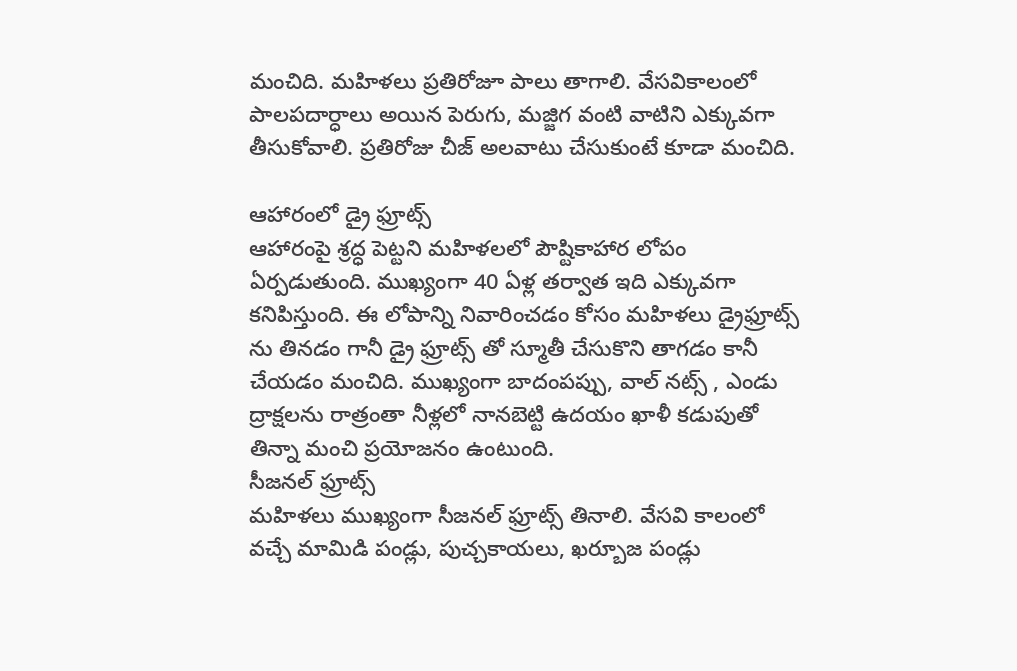మంచిది. మహిళలు ప్రతిరోజూ పాలు తాగాలి. వేసవికాలంలో పాలపదార్ధాలు అయిన పెరుగు, మజ్జిగ వంటి వాటిని ఎక్కువగా తీసుకోవాలి. ప్రతిరోజు చీజ్ అలవాటు చేసుకుంటే కూడా మంచిది.

ఆహారంలో డ్రై ఫ్రూట్స్
ఆహారంపై శ్రద్ధ పెట్టని మహిళలలో పౌష్టికాహార లోపం ఏర్పడుతుంది. ముఖ్యంగా 40 ఏళ్ల తర్వాత ఇది ఎక్కువగా కనిపిస్తుంది. ఈ లోపాన్ని నివారించడం కోసం మహిళలు డ్రైఫ్రూట్స్ ను తినడం గానీ డ్రై ఫ్రూట్స్ తో స్మూతీ చేసుకొని తాగడం కానీ చేయడం మంచిది. ముఖ్యంగా బాదంపప్పు, వాల్ నట్స్ , ఎండు ద్రాక్షలను రాత్రంతా నీళ్లలో నానబెట్టి ఉదయం ఖాళీ కడుపుతో తిన్నా మంచి ప్రయోజనం ఉంటుంది.
సీజనల్ ఫ్రూట్స్
మహిళలు ముఖ్యంగా సీజనల్ ఫ్రూట్స్ తినాలి. వేసవి కాలంలో వచ్చే మామిడి పండ్లు, పుచ్చకాయలు, ఖర్బూజ పండ్లు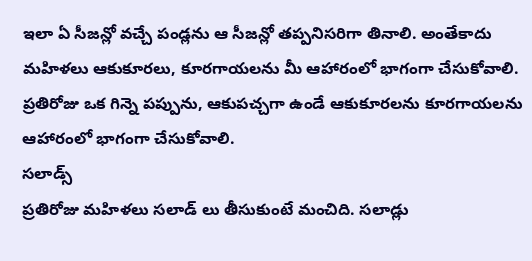ఇలా ఏ సీజన్లో వచ్చే పండ్లను ఆ సీజన్లో తప్పనిసరిగా తినాలి. అంతేకాదు మహిళలు ఆకుకూరలు, కూరగాయలను మీ ఆహారంలో భాగంగా చేసుకోవాలి. ప్రతిరోజు ఒక గిన్నె పప్పును, ఆకుపచ్చగా ఉండే ఆకుకూరలను కూరగాయలను ఆహారంలో భాగంగా చేసుకోవాలి.
సలాడ్స్
ప్రతిరోజు మహిళలు సలాడ్ లు తీసుకుంటే మంచిది. సలాడ్లు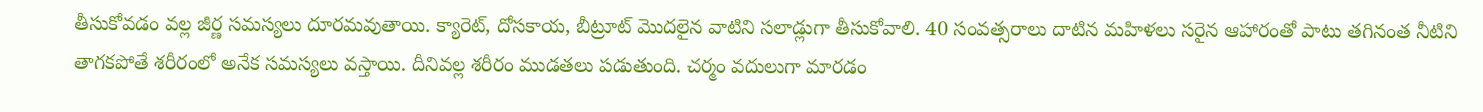తీసుకోవడం వల్ల జీర్ణ సమస్యలు దూరమవుతాయి. క్యారెట్, దోసకాయ, బీట్రూట్ మొదలైన వాటిని సలాడ్లుగా తీసుకోవాలి. 40 సంవత్సరాలు దాటిన మహిళలు సరైన ఆహారంతో పాటు తగినంత నీటిని తాగకపోతే శరీరంలో అనేక సమస్యలు వస్తాయి. దీనివల్ల శరీరం ముడతలు పడుతుంది. చర్మం వదులుగా మారడం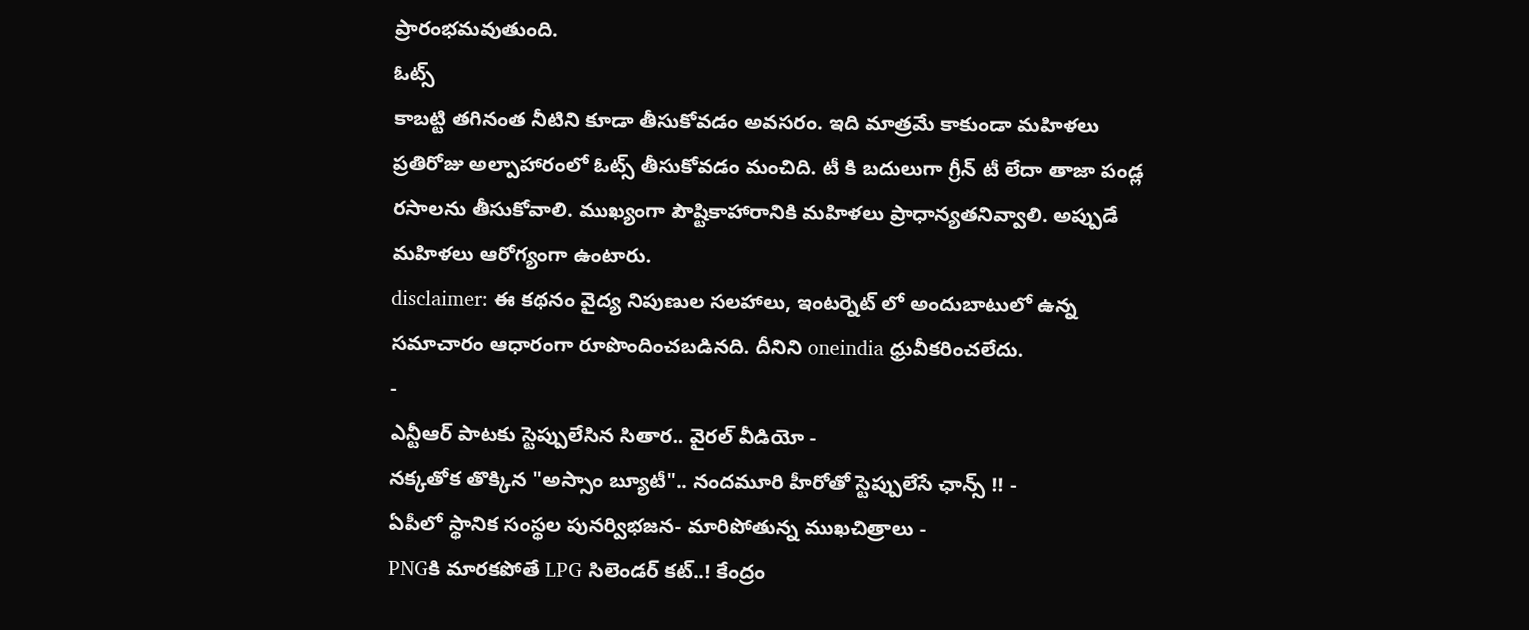ప్రారంభమవుతుంది.
ఓట్స్
కాబట్టి తగినంత నీటిని కూడా తీసుకోవడం అవసరం. ఇది మాత్రమే కాకుండా మహిళలు ప్రతిరోజు అల్పాహారంలో ఓట్స్ తీసుకోవడం మంచిది. టీ కి బదులుగా గ్రీన్ టీ లేదా తాజా పండ్ల రసాలను తీసుకోవాలి. ముఖ్యంగా పౌష్టికాహారానికి మహిళలు ప్రాధాన్యతనివ్వాలి. అప్పుడే మహిళలు ఆరోగ్యంగా ఉంటారు.
disclaimer: ఈ కథనం వైద్య నిపుణుల సలహాలు, ఇంటర్నెట్ లో అందుబాటులో ఉన్న సమాచారం ఆధారంగా రూపొందించబడినది. దీనిని oneindia ధ్రువీకరించలేదు.
-
ఎన్టీఆర్ పాటకు స్టెప్పులేసిన సితార.. వైరల్ వీడియో -
నక్కతోక తొక్కిన "అస్సాం బ్యూటీ".. నందమూరి హీరోతో స్టెప్పులేసే ఛాన్స్ !! -
ఏపీలో స్థానిక సంస్థల పునర్విభజన- మారిపోతున్న ముఖచిత్రాలు -
PNGకి మారకపోతే LPG సిలెండర్ కట్..! కేంద్రం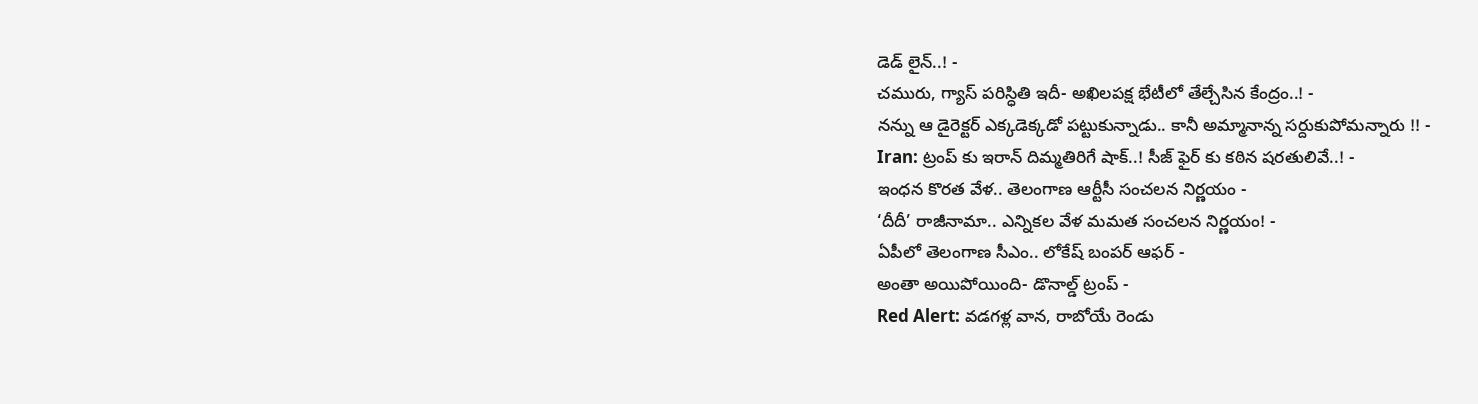డెడ్ లైన్..! -
చమురు, గ్యాస్ పరిస్ధితి ఇదీ- అఖిలపక్ష భేటీలో తేల్చేసిన కేంద్రం..! -
నన్ను ఆ డైరెక్టర్ ఎక్కడెక్కడో పట్టుకున్నాడు.. కానీ అమ్మానాన్న సర్దుకుపోమన్నారు !! -
Iran: ట్రంప్ కు ఇరాన్ దిమ్మతిరిగే షాక్..! సీజ్ ఫైర్ కు కఠిన షరతులివే..! -
ఇంధన కొరత వేళ.. తెలంగాణ ఆర్టీసీ సంచలన నిర్ణయం -
‘దీదీ’ రాజీనామా.. ఎన్నికల వేళ మమత సంచలన నిర్ణయం! -
ఏపీలో తెలంగాణ సీఎం.. లోకేష్ బంపర్ ఆఫర్ -
అంతా అయిపోయింది- డొనాల్డ్ ట్రంప్ -
Red Alert: వడగళ్ల వాన, రాబోయే రెండు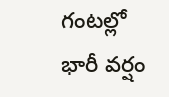గంటల్లో భారీ వర్షం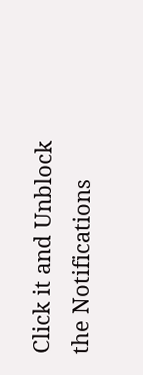Click it and Unblock the Notifications